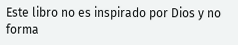Este libro no es inspirado por Dios y no forma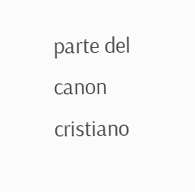parte del canon cristiano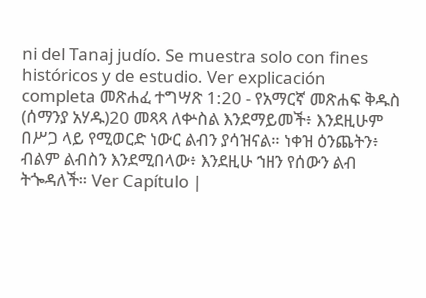ni del Tanaj judío. Se muestra solo con fines históricos y de estudio. Ver explicación completa መጽሐፈ ተግሣጽ 1:20 - የአማርኛ መጽሐፍ ቅዱስ (ሰማንያ አሃዱ)20 መጻጻ ለቍስል እንደማይመች፥ እንደዚሁም በሥጋ ላይ የሚወርድ ነውር ልብን ያሳዝናል። ነቀዝ ዕንጨትን፥ ብልም ልብስን እንደሚበላው፥ እንደዚሁ ኀዘን የሰውን ልብ ትጐዳለች። Ver Capítulo |